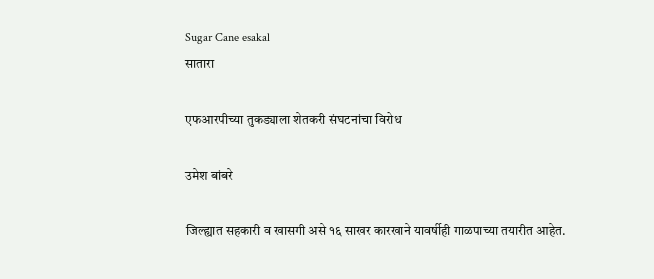Sugar Cane esakal
सातारा

एफआरपीच्या तुकड्याला शेतकरी संघटनांचा विरोध

उमेश बांबरे

जिल्ह्यात सहकारी व खासगी असे १६ साखर कारखाने यावर्षीही गाळपाच्या तयारीत आहेत.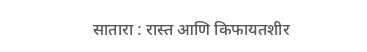सातारा : रास्‍त आणि किफायतशीर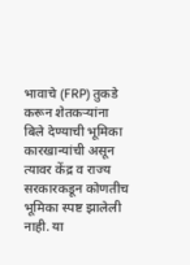भावाचे (FRP) तुकडे करून शेतकऱ्यांना बिले देण्याची भूमिका कारखान्यांची असून त्यावर केंद्र व राज्य सरकारकडून कोणतीच भूमिका स्पष्ट झालेली नाही. या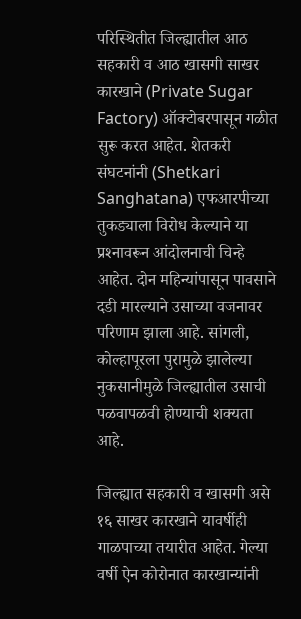परिस्थितीत जिल्ह्यातील आठ सहकारी व आठ खासगी साखर कारखाने (Private Sugar Factory) ऑक्टोबरपासून गळीत सुरू करत आहेत. शेतकरी संघटनांनी (Shetkari Sanghatana) एफआरपीच्या तुकड्याला विरोध केल्याने या प्रश्‍नावरून आंदोलनाची चिन्हे आहेत. दोन महिन्यांपासून पावसाने दडी मारल्याने उसाच्या वजनावर परिणाम झाला आहे. सांगली, कोल्हापूरला पुरामुळे झालेल्या नुकसानीमुळे जिल्ह्यातील उसाची पळवापळवी होण्याची शक्यता आहे.

जिल्ह्यात सहकारी व खासगी असे १६ साखर कारखाने यावर्षीही गाळपाच्या तयारीत आहेत. गेल्या वर्षी ऐन कोरोनात कारखान्यांनी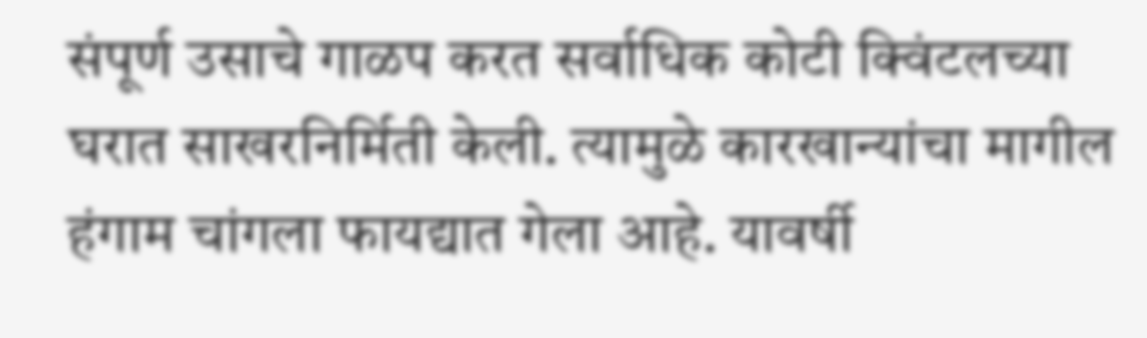संपूर्ण उसाचे गाळप करत सर्वाधिक कोटी क्‍विंटलच्या घरात साखरनिर्मिती केली. त्यामुळे कारखान्यांचा मागील हंगाम चांगला फायद्यात गेला आहे. यावर्षी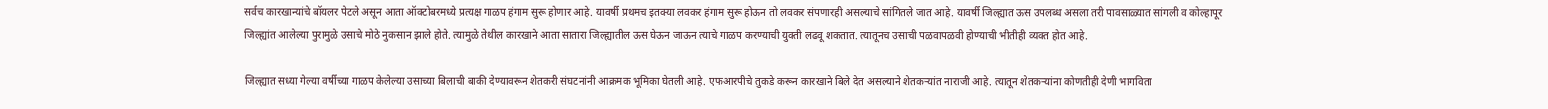सर्वच कारखान्यांचे बॉयलर पेटले असून आता ऑक्टोबरमध्ये प्रत्यक्ष गाळप हंगाम सुरू होणार आहे. यावर्षी प्रथमच इतक्या लवकर हंगाम सुरू होऊन तो लवकर संपणारही असल्याचे सांगितले जात आहे. यावर्षी जिल्ह्यात ऊस उपलब्ध असला तरी पावसाळ्यात सांगली व कोल्हापूर जिल्ह्यांत आलेल्या पुरामुळे उसाचे मोठे नुकसान झाले होते. त्यामुळे तेथील कारखाने आता सातारा जिल्ह्यातील ऊस घेऊन जाऊन त्याचे गाळप करण्याची युक्ती लढवू शकतात. त्यातूनच उसाची पळवापळवी होण्याची भीतीही व्यक्त होत आहे.

जिल्ह्यात सध्या गेल्या वर्षीच्या गाळप केलेल्या उसाच्या बिलाची बाकी देण्यावरून शेतकरी संघटनांनी आक्रमक भूमिका घेतली आहे. एफआरपीचे तुकडे करून कारखाने बिले देत असल्याने शेतकऱ्यांत नाराजी आहे. त्यातून शेतकऱ्यांना कोणतीही देणी भागविता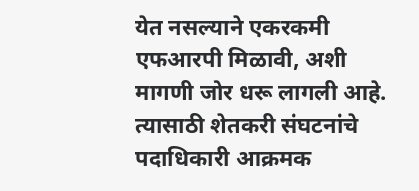येत नसल्याने एकरकमी एफआरपी मिळावी, अशी मागणी जोर धरू लागली आहे. त्यासाठी शेतकरी संघटनांचे पदाधिकारी आक्रमक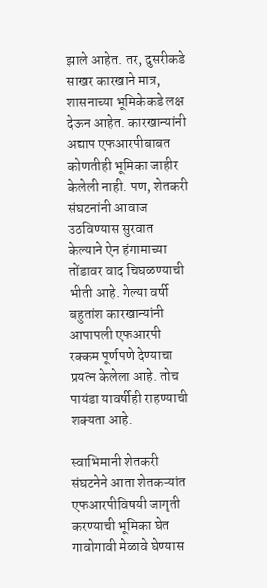झाले आहेत. तर, दुसरीकडे साखर कारखाने मात्र, शासनाच्या भूमिकेकडे लक्ष देऊन आहेत. कारखान्यांनी अद्याप एफआरपीबाबत कोणतीही भूमिका जाहीर केलेली नाही. पण, शेतकरी संघटनांनी आवाज उठविण्यास सुरवात केल्याने ऐन हंगामाच्या तोंडावर वाद चिघळण्याची भीती आहे. गेल्या वर्षी बहुतांश कारखान्यांनी आपापली एफआरपी रक्कम पूर्णपणे देण्याचा प्रयत्न केलेला आहे. तोच पायंडा यावर्षीही राहण्याची शक्यता आहे.

स्वाभिमानी शेतकरी संघटनेने आता शेतकऱ्यांत एफआरपीविषयी जागृती करण्याची भूमिका घेत गावोगावी मेळावे घेण्यास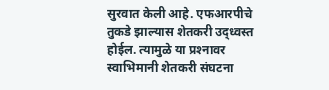सुरवात केली आहे. एफआरपीचे तुकडे झाल्यास शेतकरी उद्‌ध्‍वस्त होईल. त्यामुळे या प्रश्‍नावर स्वाभिमानी शेतकरी संघटना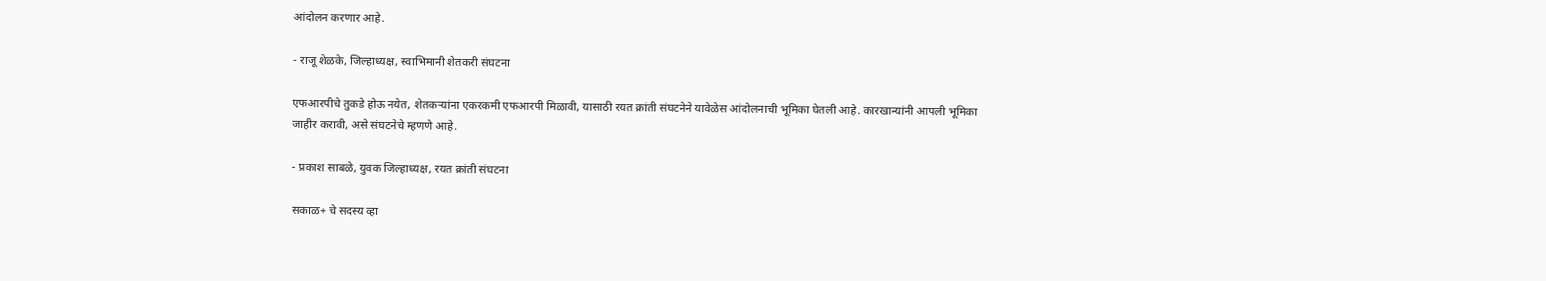आंदोलन करणार आहे.

- राजू शेळके, जिल्हाध्यक्ष, स्वाभिमानी शेतकरी संघटना

एफआरपीचे तुकडे होऊ नयेत, शेतकऱ्यांना एकरकमी एफआरपी मिळावी, यासाठी रयत क्रांती संघटनेने यावेळेस आंदोलनाची भूमिका घेतली आहे. कारखान्यांनी आपली भूमिका जाहीर करावी, असे संघटनेचे म्हणणे आहे.

- प्रकाश साबळे, युवक जिल्हाध्यक्ष, रयत क्रांती संघटना

सकाळ+ चे सदस्य व्हा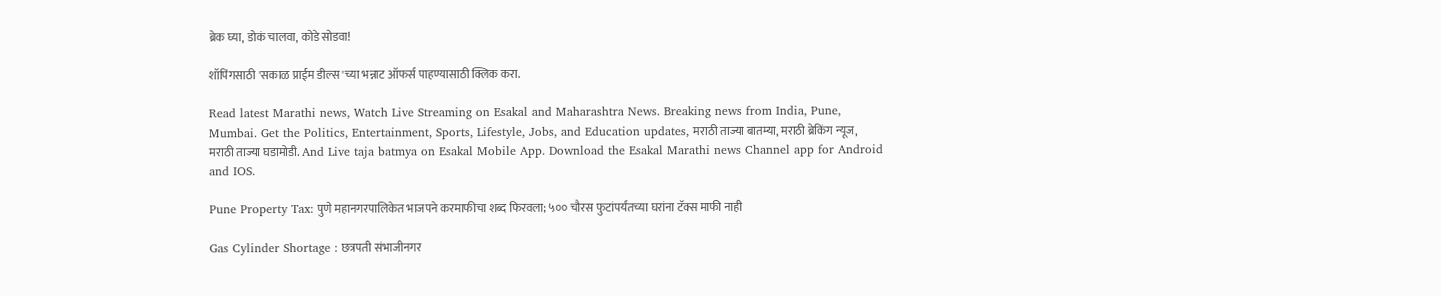ब्रेक घ्या, डोकं चालवा, कोडे सोडवा!

शॉपिंगसाठी 'सकाळ प्राईम डील्स'च्या भन्नाट ऑफर्स पाहण्यासाठी क्लिक करा.

Read latest Marathi news, Watch Live Streaming on Esakal and Maharashtra News. Breaking news from India, Pune, Mumbai. Get the Politics, Entertainment, Sports, Lifestyle, Jobs, and Education updates, मराठी ताज्या बातम्या, मराठी ब्रेकिंग न्यूज, मराठी ताज्या घडामोडी. And Live taja batmya on Esakal Mobile App. Download the Esakal Marathi news Channel app for Android and IOS.

Pune Property Tax: पुणे महानगरपालिकेत भाजपने करमाफीचा शब्द फिरवला; ५०० चौरस फुटांपर्यंतच्या घरांना टॅक्स माफी नाही

Gas Cylinder Shortage : छत्रपती संभाजीनगर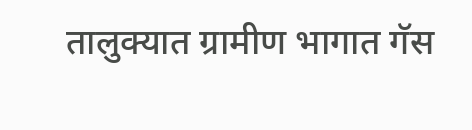तालुक्यात ग्रामीण भागात गॅस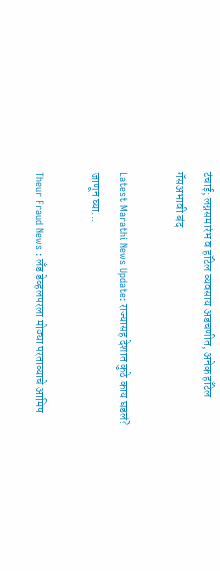टंचाई; लग्नसमारंभ व हॉटेल व्यवसाय अडचणीत, अनेक हाँटेल गॅसअभावी बंद

Latest Marathi News Update: राज्यासह देशात कुठे काय घडलं? जाणून घ्या...

Theur Fraud News : लँड डेव्हलपरला मोठ्या परताव्याचे आमिष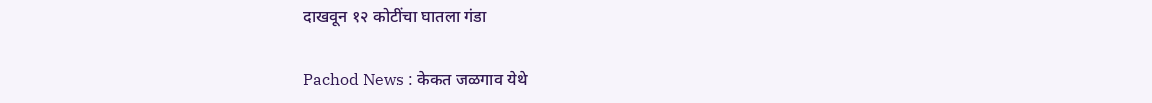दाखवून १२ कोटींचा घातला गंडा

Pachod News : केकत जळगाव येथे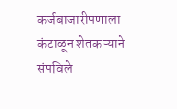कर्जबाजारीपणाला कंटाळून शेतकऱ्याने संपविले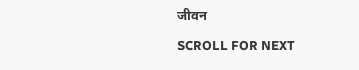जीवन

SCROLL FOR NEXT